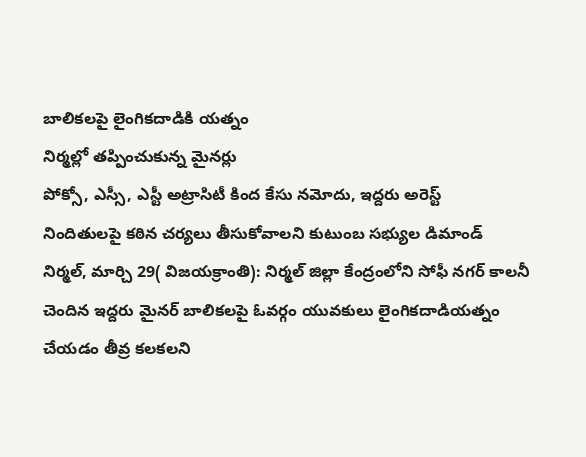బాలికలపై లైంగికదాడికి యత్నం
నిర్మల్లో తప్పించుకున్న మైనర్లు
పోక్సో, ఎస్సీ, ఎస్టీ అట్రాసిటీ కింద కేసు నమోదు, ఇద్దరు అరెస్ట్
నిందితులపై కఠిన చర్యలు తీసుకోవాలని కుటుంబ సభ్యుల డిమాండ్
నిర్మల్, మార్చి 29( విజయక్రాంతి): నిర్మల్ జిల్లా కేంద్రంలోని సోఫీ నగర్ కాలనీ చెందిన ఇద్దరు మైనర్ బాలికలపై ఓవర్గం యువకులు లైంగికదాడియత్నం చేయడం తీవ్ర కలకలని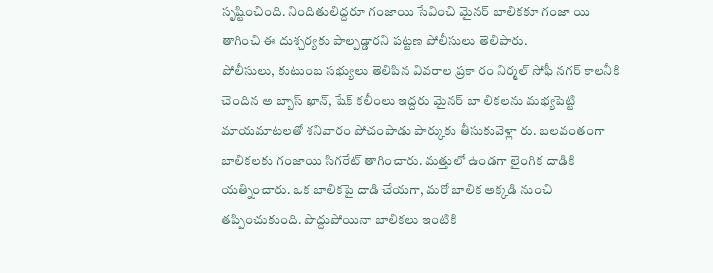సృష్టించింది. నిందితులిద్దరూ గంజాయి సేవించి మైనర్ బాలికకూ గంజా యి తాగించి ఈ దుశ్చర్యకు పాల్పడ్డారని పట్టణ పోలీసులు తెలిపారు.
పోలీసులు, కుటుంబ సభ్యులు తెలిపిన వివరాల ప్రకా రం నిర్మల్ సోఫీ నగర్ కాలనీకి చెందిన అ బ్బాస్ ఖాన్, షేక్ కలీంలు ఇద్దరు మైనర్ బా లికలను మభ్యపెట్టి మాయమాటలతో శనివారం పోచంపాడు పార్కుకు తీసుకువెళ్లా రు. బలవంతంగా బాలికలకు గంజాయి సిగరేట్ తాగించారు. మత్తులో ఉండగా లైంగిక దాడికి యత్నించారు. ఒక బాలికపై దాడి చేయగా, మరో బాలిక అక్కడి నుంచి తప్పించుకుంది. పొద్దుపోయినా బాలికలు ఇంటికి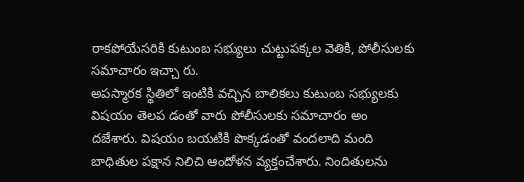రాకపోయేసరికి కుటుంబ సభ్యులు చుట్టుపక్కల వెతికి, పోలీసులకు సమాచారం ఇచ్చా రు.
అపస్మారక స్థితిలో ఇంటికి వచ్చిన బాలికలు కుటుంబ సభ్యులకు విషయం తెలప డంతో వారు పోలీసులకు సమాచారం అం దజేశారు. విషయం బయటికి పొక్కడంతో వందలాది మంది బాధితుల పక్షాన నిలిచి ఆందోళన వ్యక్తంచేశారు. నిందితులను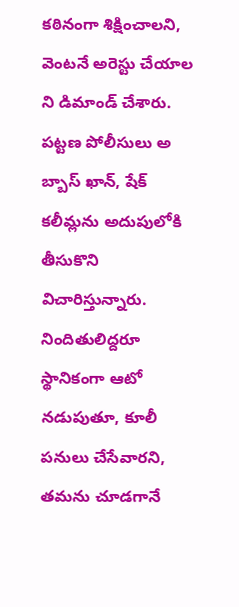కఠినంగా శిక్షించాలని, వెంటనే అరెస్టు చేయాల ని డిమాండ్ చేశారు. పట్టణ పోలీసులు అ బ్బాస్ ఖాన్, షేక్ కలీమ్లను అదుపులోకి తీసుకొని విచారిస్తున్నారు. నిందితులిద్దరూ స్థానికంగా ఆటో నడుపుతూ, కూలీ పనులు చేసేవారని, తమను చూడగానే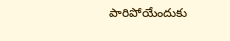పారిపోయేందుకు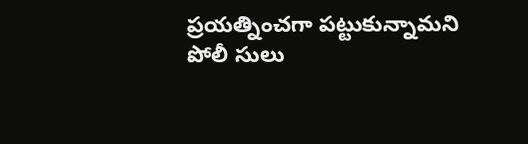ప్రయత్నించగా పట్టుకున్నామని పోలీ సులు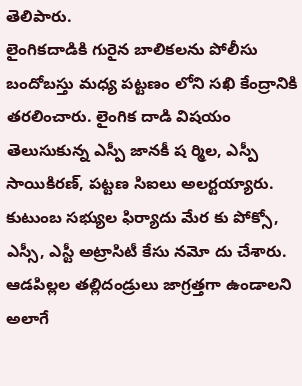తెలిపారు.
లైంగికదాడికి గురైన బాలికలను పోలీసు బందోబస్తు మధ్య పట్టణం లోని సఖి కేంద్రానికి తరలించారు. లైంగిక దాడి విషయం తెలుసుకున్న ఎస్పీ జానకీ ష ర్మిల, ఎస్పీ సాయికిరణ్, పట్టణ సిఐలు అలర్టయ్యారు. కుటుంబ సభ్యుల ఫిర్యాదు మేర కు పోక్సో, ఎస్సీ, ఎస్టీ అట్రాసిటీ కేసు నమో దు చేశారు. ఆడపిల్లల తల్లిదండ్రులు జాగ్రత్తగా ఉండాలని అలాగే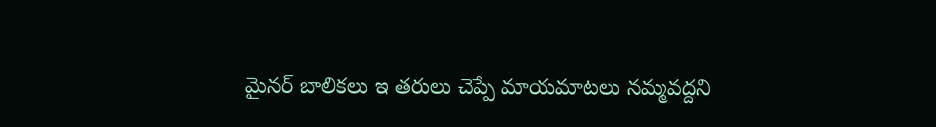మైనర్ బాలికలు ఇ తరులు చెప్పే మాయమాటలు నమ్మవద్దని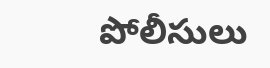పోలీసులు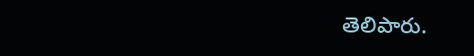తెలిపారు.